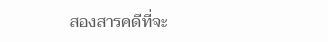สองสารคดีที่จะ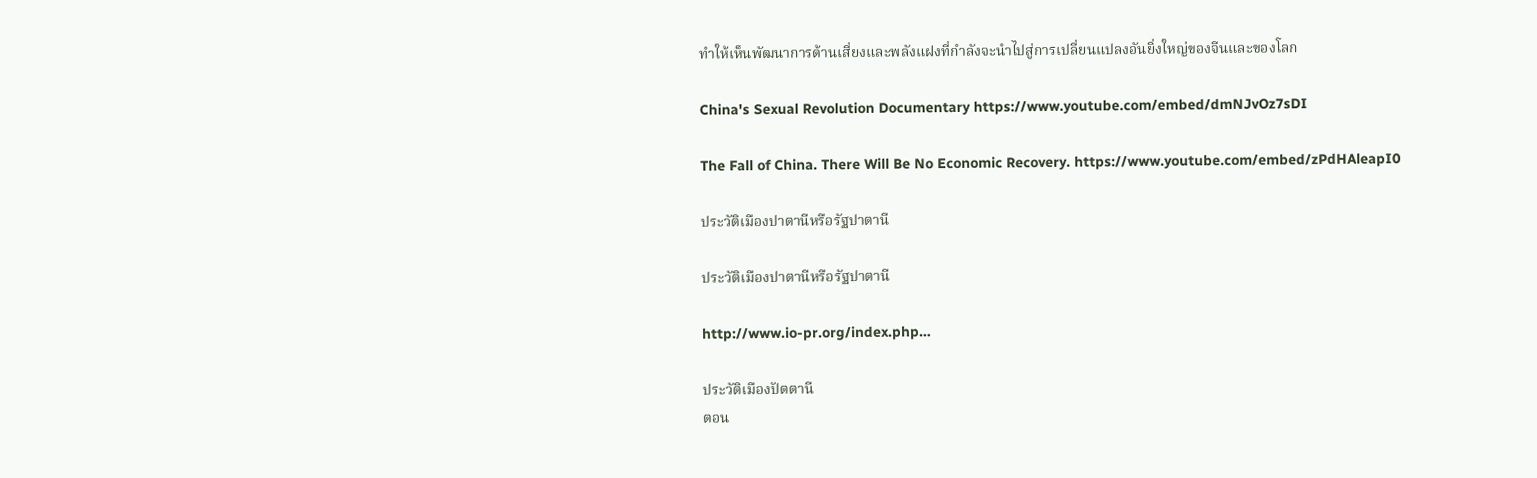ทำให้เห็นพัฒนาการด้านเสี่ยงและพลังแฝงที่กำลังจะนำไปสู่การเปลี่ยนแปลงอันยิ่งใหญ่ของจีนและของโลก

China's Sexual Revolution Documentary https://www.youtube.com/embed/dmNJvOz7sDI

The Fall of China. There Will Be No Economic Recovery. https://www.youtube.com/embed/zPdHAleapI0

ประวัติเมืองปาตานีหรือรัฐปาตานี

ประวัติเมืองปาตานีหรือรัฐปาตานี

http://www.io-pr.org/index.php…

ประวัติเมืองปัตตานี
ตอน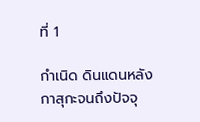ที่ 1

กำเนิด ดินแดนหลังกาสุกะจนถึงปัจจุ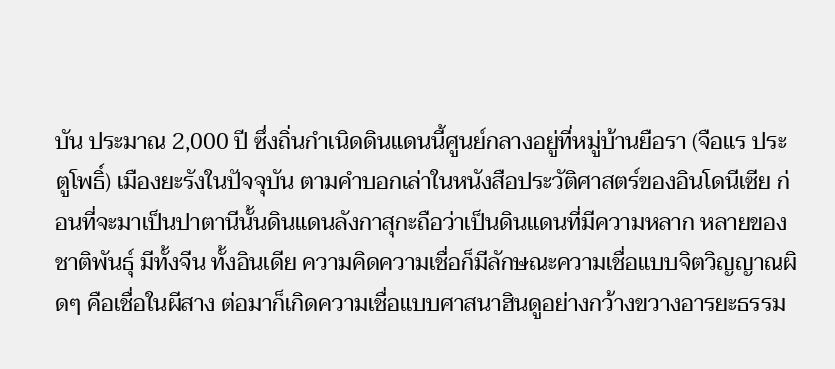บัน ประมาณ 2,000 ปี ซึ่งถิ่นกำเนิดดินแดนนี้ศูนย์กลางอยู่ที่หมู่บ้านยือรา (จือแร ประตูโพธิ์) เมืองยะรังในปัจจุบัน ตามคำบอกเล่าในหนังสือประวัติศาสตร์ของอินโดนีเซีย ก่อนที่จะมาเป็นปาตานีนั้นดินแดนลังกาสุกะถือว่าเป็นดินแดนที่มีความหลาก หลายของชาติพันธุ์ มีทั้งจีน ทั้งอินเดีย ความคิดความเชื่อก็มีลักษณะความเชื่อแบบจิตวิญญาณผิดๆ คือเชื่อในผีสาง ต่อมาก็เกิดความเชื่อแบบศาสนาฮินดูอย่างกว้างขวางอารยะธรรม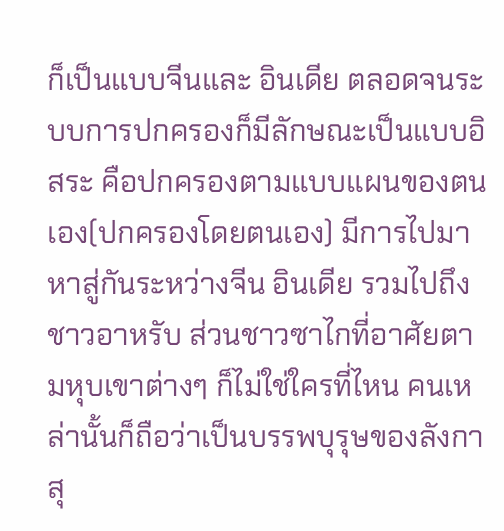ก็เป็นแบบจีนและ อินเดีย ตลอดจนระบบการปกครองก็มีลักษณะเป็นแบบอิสระ คือปกครองตามแบบแผนของตนเอง(ปกครองโดยตนเอง) มีการไปมาหาสู่กันระหว่างจีน อินเดีย รวมไปถึงชาวอาหรับ ส่วนชาวซาไกที่อาศัยตามหุบเขาต่างๆ ก็ไม่ใช่ใครที่ไหน คนเหล่านั้นก็ถือว่าเป็นบรรพบุรุษของลังกาสุ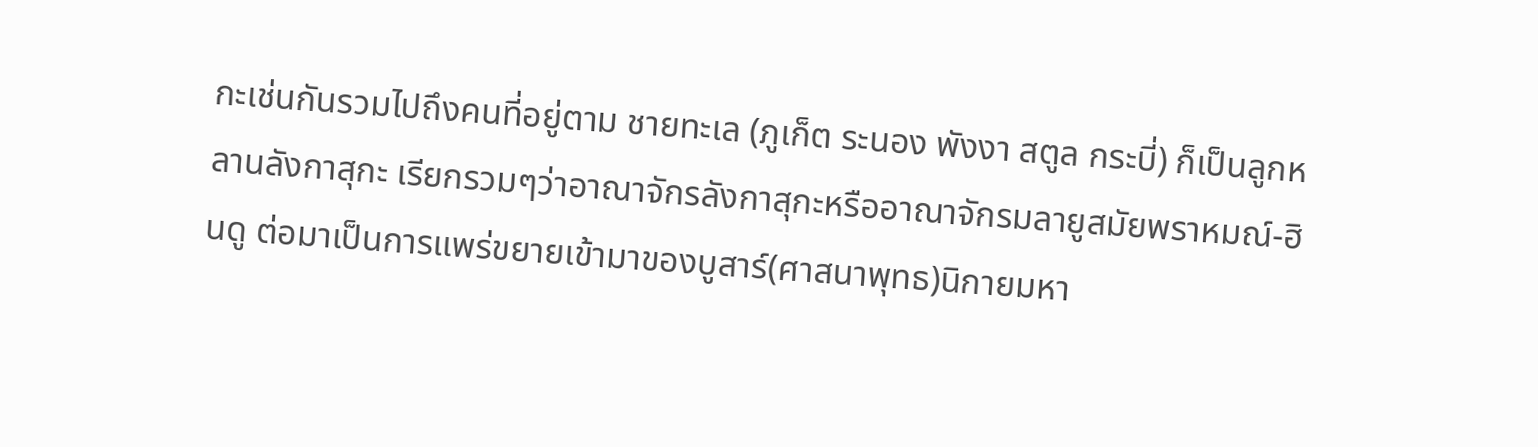กะเช่นกันรวมไปถึงคนที่อยู่ตาม ชายทะเล (ภูเก็ต ระนอง พังงา สตูล กระบี่) ก็เป็นลูกหลานลังกาสุกะ เรียกรวมๆว่าอาณาจักรลังกาสุกะหรืออาณาจักรมลายูสมัยพราหมณ์-ฮินดู ต่อมาเป็นการแพร่ขยายเข้ามาของบูสาร์(ศาสนาพุทธ)นิกายมหา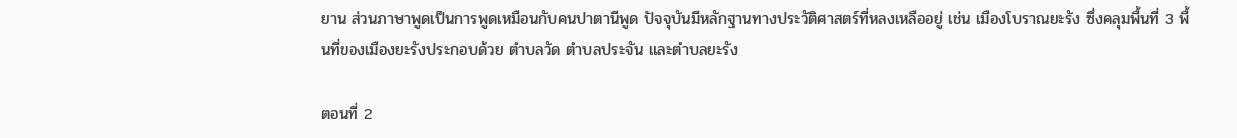ยาน ส่วนภาษาพูดเป็นการพูดเหมือนกับคนปาตานีพูด ปัจจุบันมีหลักฐานทางประวัติศาสตร์ที่หลงเหลืออยู่ เช่น เมืองโบราณยะรัง ซึ่งคลุมพื้นที่ 3 พื้นที่ของเมืองยะรังประกอบด้วย ตำบลวัด ตำบลประจัน และตำบลยะรัง

ตอนที่ 2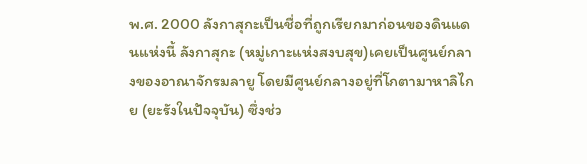พ.ศ. 2000 ลังกาสุกะเป็นชื่อที่ถูกเรียกมาก่อนของดินแดนแห่งนี้ ลังกาสุกะ (หมู่เกาะแห่งสงบสุข)เคยเป็นศูนย์กลางของอาณาจักรมลายู โดยมีศูนย์กลางอยู่ที่โกตามาหาลิไกย (ยะรังในปัจจุบัน) ซึ่งช่ว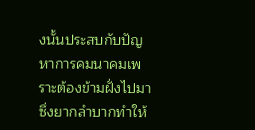งนั้นประสบกับปัญหาการคมนาคมเพราะต้องข้ามฝั่งไปมาซึ่งยากลำบากทำให้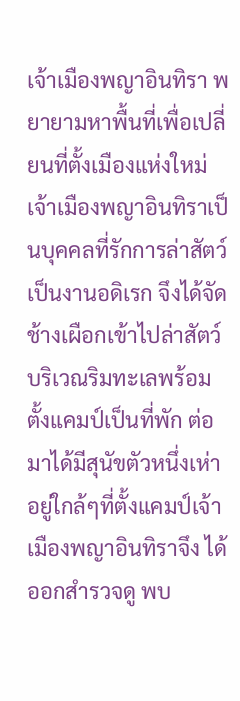เจ้าเมืองพญาอินทิรา พยายามหาพื้นที่เพื่อเปลี่ยนที่ตั้งเมืองแห่งใหม่ เจ้าเมืองพญาอินทิราเป็นบุคคลที่รักการล่าสัตว์เป็นงานอดิเรก จึงได้จัดช้างเผือกเข้าไปล่าสัตว์บริเวณริมทะเลพร้อมตั้งแคมป์เป็นที่พัก ต่อมาได้มีสุนัขตัวหนึ่งเห่าอยู่ใกล้ๆที่ตั้งแคมป์เจ้าเมืองพญาอินทิราจึง ได้ออกสำรวจดู พบ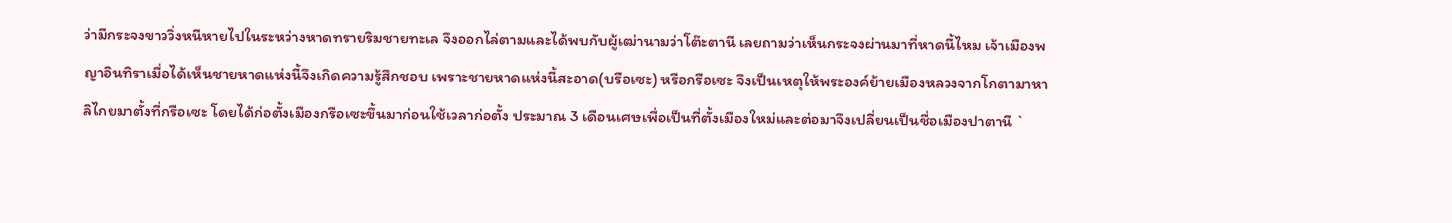ว่ามีกระจงขาววิ่งหนีหายไปในระหว่างหาดทรายริมชายทะเล จึงออกไล่ตามและได้พบกับผู้เฒ่านามว่าโต๊ะตานี เลยถามว่าเห็นกระจงผ่านมาที่หาดนี้ไหม เจ้าเมืองพญาอินทิราเมื่อได้เห็นชายหาดแห่งนี้จึงเกิดความรู้สึกชอบ เพราะชายหาดแห่งนี้สะอาด(บรือเซะ) หรือกรือเซะ จึงเป็นเหตุให้พระองค์ย้ายเมืองหลวงจากโกตามาหาลิไกยมาตั้งที่กรือเซะ โดยได้ก่อตั้งเมืองกรือเซะขึ้นมาก่อนใช้เวลาก่อตั้ง ประมาณ 3 เดือนเศษเพื่อเป็นที่ตั้งเมืองใหม่และต่อมาจึงเปลี่ยนเป็นชื่อเมืองปาตานี `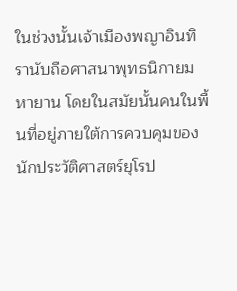ในช่วงนั้นเจ้าเมืองพญาอินทิรานับถือศาสนาพุทธนิกายมหายาน โดยในสมัยนั้นคนในพื้นที่อยู่ภายใต้การควบคุมของนักประวัติศาสตร์ยุโรป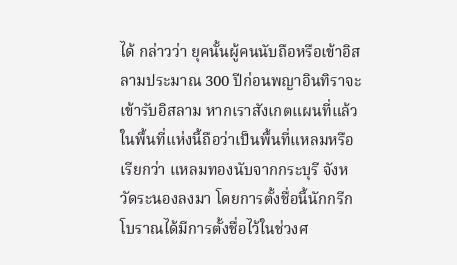ได้ กล่าวว่า ยุคนั้นผู้คนนับถือหรือเข้าอิสลามประมาณ 300 ปีก่อนพญาอินทิราจะเข้ารับอิสลาม หากเราสังเกตแผนที่แล้วในพื้นที่แห่งนี้ถือว่าเป็นพื้นที่แหลมหรือเรียกว่า แหลมทองนับจากกระบุรี จังหวัดระนองลงมา โดยการตั้งชื่อนี้นักกรีกโบราณได้มีการตั้งชื่อไว้ในช่วงศ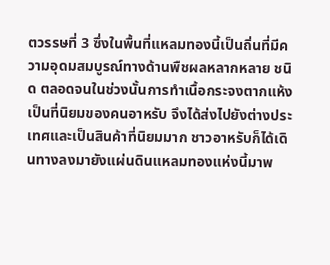ตวรรษที่ 3 ซึ่งในพื้นที่แหลมทองนี้เป็นถิ่นที่มีความอุดมสมบูรณ์ทางด้านพืชผลหลากหลาย ชนิด ตลอดจนในช่วงนั้นการทำเนื้อกระจงตากแห้งเป็นที่นิยมของคนอาหรับ จึงได้ส่งไปยังต่างประเทศและเป็นสินค้าที่นิยมมาก ชาวอาหรับก็ได้เดินทางลงมายังแผ่นดินแหลมทองแห่งนี้มาพ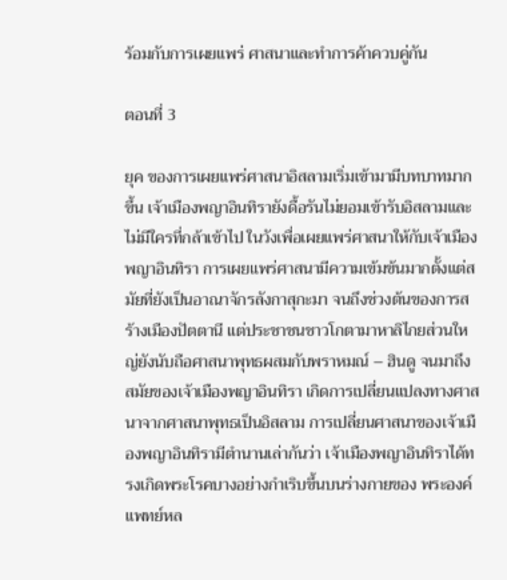ร้อมกับการเผยแพร่ ศาสนาและทำการค้าควบคู่กัน

ตอนที่ 3

ยุค ของการเผยแพร่ศาสนาอิสลามเริ่มเข้ามามีบทบาทมากขึ้น เจ้าเมืองพญาอินทิรายังดื้อรันไม่ยอมเข้ารับอิสลามและไม่มีใครที่กล้าเข้าไป ในวังเพื่อเผยแพร่ศาสนาให้กับเจ้าเมืองพญาอินทิรา การเผยแพร่ศาสนามีความเข้มข้นมากตั้งแต่สมัยที่ยังเป็นอาณาจักรลังกาสุกะมา จนถึงช่วงต้นของการสร้างเมืองปัตตานี แต่ประชาชนชาวโกตามาหาลิไกยส่วนใหญ่ยังนับถือศาสนาพุทธผสมกับพราหมณ์ – ฮินดู จนมาถึงสมัยของเจ้าเมืองพญาอินทิรา เกิดการเปลี่ยนแปลงทางศาสนาจากศาสนาพุทธเป็นอิสลาม การเปลี่ยนศาสนาของเจ้าเมืองพญาอินทิรามีตำนานเล่ากันว่า เจ้าเมืองพญาอินทิราได้ทรงเกิดพระโรคบางอย่างกำเริบขึ้นบนร่างกายของ พระองค์ แพทย์หล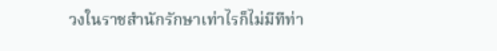วงในราชสำนักรักษาเท่าไรก็ไม่มีทีท่า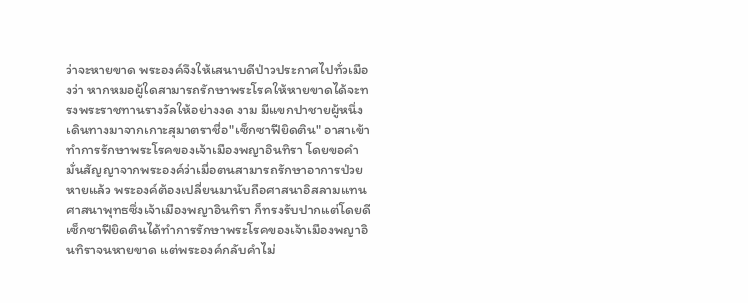ว่าจะหายขาด พระองค์จึงให้เสนาบดีป่าวประกาศไปทั่วเมืองว่า หากหมอผู้ใดสามารถรักษาพระโรคให้หายขาดได้จะทรงพระราชทานรางวัลให้อย่างงด งาม มีแขกปาชายผู้หนึ่งเดินทางมาจากเกาะสุมาตราชื่อ"เซ็กซาฟียิดติน" อาสาเข้าทำการรักษาพระโรคของเจ้าเมืองพญาอินทิรา โดยขอคำมั่นสัญญาจากพระองค์ว่าเมื่อตนสามารถรักษาอาการป่วยหายแล้ว พระองค์ต้องเปลี่ยนมานับถือศาสนาอิสลามแทนศาสนาพุทธซึ่งเจ้าเมืองพญาอินทิรา ก็ทรงรับปากแต่โดยดี เซ็กซาฟียิดตินได้ทำการรักษาพระโรคของเจ้าเมืองพญาอินทิราจนหายขาด แต่พระองค์กลับคำไม่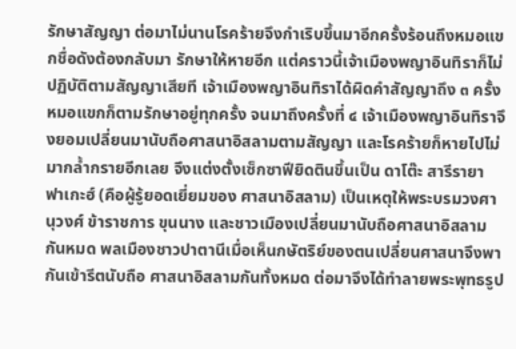รักษาสัญญา ต่อมาไม่นานโรคร้ายจึงกำเริบขึ้นมาอีกครั้งร้อนถึงหมอแขกชื่อดังต้องกลับมา รักษาให้หายอีก แต่คราวนี้เจ้าเมืองพญาอินทิราก็ไม่ปฏิบัติตามสัญญาเสียที เจ้าเมืองพญาอินทิราได้ผิดคำสัญญาถึง ๓ ครั้ง หมอแขกก็ตามรักษาอยู่ทุกครั้ง จนมาถึงครั้งที่ ๔ เจ้าเมืองพญาอินทิราจึงยอมเปลี่ยนมานับถือศาสนาอิสลามตามสัญญา และโรคร้ายก็หายไปไม่มากล้ำกรายอีกเลย จึงแต่งตั้งเซ็กซาฟียิดตินขึ้นเป็น ดาโต๊ะ สารีรายา ฟาเกะฮ์ (คือผู้รู้ยอดเยี่ยมของ ศาสนาอิสลาม) เป็นเหตุให้พระบรมวงศานุวงศ์ ข้าราชการ ขุนนาง และชาวเมืองเปลี่ยนมานับถือศาสนาอิสลามกันหมด พลเมืองชาวปาตานีเมื่อเห็นกษัตริย์ของตนเปลี่ยนศาสนาจึงพากันเข้ารีตนับถือ ศาสนาอิสลามกันทั้งหมด ต่อมาจึงได้ทำลายพระพุทธรูป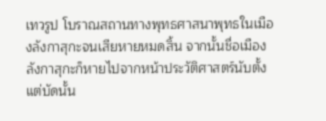เทวรูป โบราณสถานทางพุทธศาสนาพุทธในเมืองลังกาสุกะจนเสียหายหมดสิ้น จากนั้นชื่อเมืองลังกาสุกะก็หายไปจากหน้าประวัติศาสตร์นับตั้งแต่บัดนั้น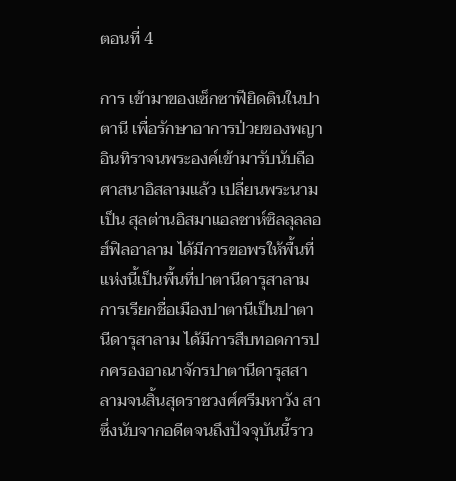ตอนที่ 4

การ เข้ามาของเซ็กซาฟียิดตินในปาตานี เพื่อรักษาอาการป่วยของพญาอินทิราจนพระองค์เข้ามารับนับถือศาสนาอิสลามแล้ว เปลี่ยนพระนามเป็น สุลต่านอิสมาแอลชาห์ซิลลุลลอฮ์ฟิลอาลาม ได้มีการขอพรให้พื้นที่แห่งนี้เป็นพื้นที่ปาตานีดารุสาลาม การเรียกชื่อเมืองปาตานีเป็นปาตานีดารุสาลาม ได้มีการสืบทอดการปกครองอาณาจักรปาตานีดารุสสาลามจนสิ้นสุดราชวงศ์ศรีมหาวัง สา ซึ่งนับจากอดีตจนถึงปัจจุบันนี้ราว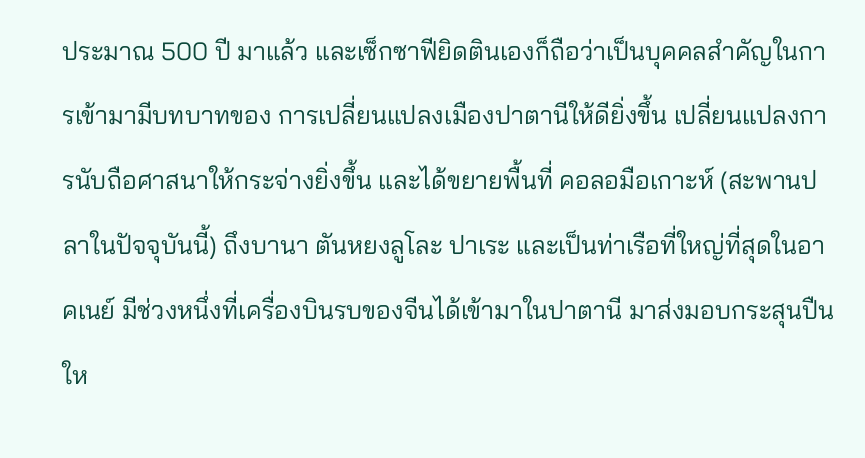ประมาณ 500 ปี มาแล้ว และเซ็กซาฟียิดตินเองก็ถือว่าเป็นบุคคลสำคัญในการเข้ามามีบทบาทของ การเปลี่ยนแปลงเมืองปาตานีให้ดียิ่งขึ้น เปลี่ยนแปลงการนับถือศาสนาให้กระจ่างยิ่งขึ้น และได้ขยายพื้นที่ คอลอมือเกาะห์ (สะพานปลาในปัจจุบันนี้) ถึงบานา ตันหยงลูโละ ปาเระ และเป็นท่าเรือที่ใหญ่ที่สุดในอาคเนย์ มีช่วงหนึ่งที่เครื่องบินรบของจีนได้เข้ามาในปาตานี มาส่งมอบกระสุนปืนให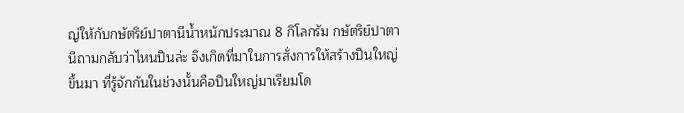ญ่ให้กับกษัตริย์ปาตานีน้ำหนักประมาณ 8 กิโลกรัม กษัตริย์ปาตานีถามกลับว่าไหนปืนล่ะ จึงเกิดที่มาในการสั่งการให้สร้างปืนใหญ่ขึ้นมา ที่รู้จักกันในช่วงนั้นคือปืนใหญ่มาเรียมโด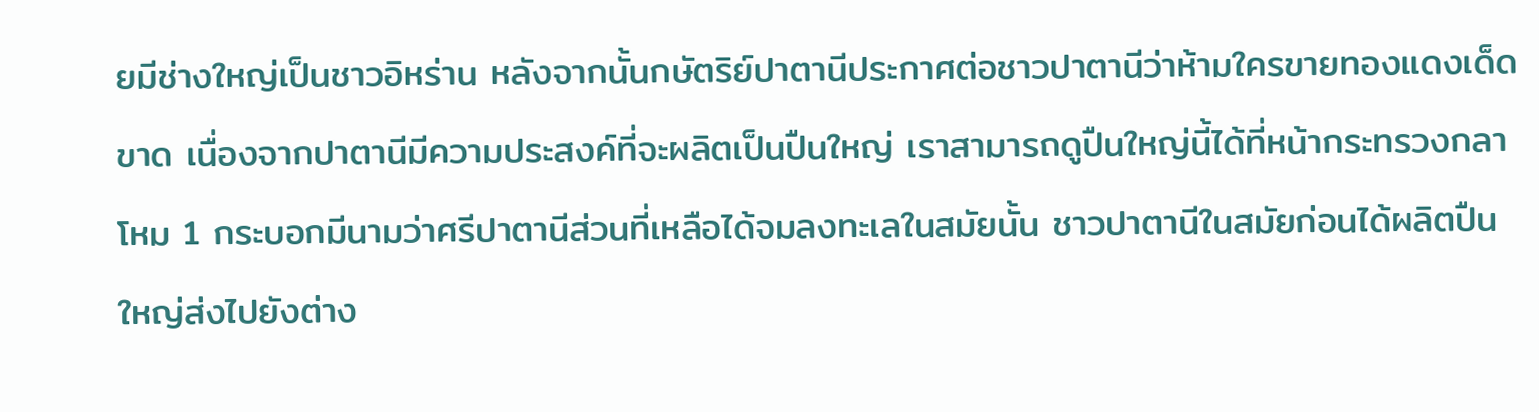ยมีช่างใหญ่เป็นชาวอิหร่าน หลังจากนั้นกษัตริย์ปาตานีประกาศต่อชาวปาตานีว่าห้ามใครขายทองแดงเด็ดขาด เนื่องจากปาตานีมีความประสงค์ที่จะผลิตเป็นปืนใหญ่ เราสามารถดูปืนใหญ่นี้ได้ที่หน้ากระทรวงกลาโหม 1 กระบอกมีนามว่าศรีปาตานีส่วนที่เหลือได้จมลงทะเลในสมัยนั้น ชาวปาตานีในสมัยก่อนได้ผลิตปืนใหญ่ส่งไปยังต่าง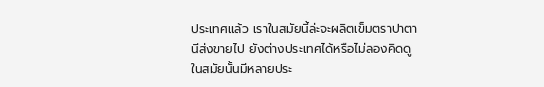ประเทศแล้ว เราในสมัยนี้ล่ะจะผลิตเข็มตราปาตานีส่งขายไป ยังต่างประเทศได้หรือไม่ลองคิดดู ในสมัยนั้นมีหลายประ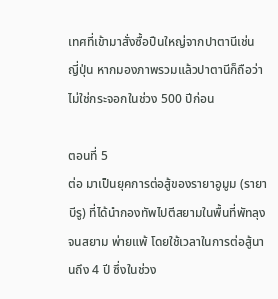เทศที่เข้ามาสั่งซื้อปืนใหญ่จากปาตานีเช่น ญี่ปุ่น หากมองภาพรวมแล้วปาตานีก็ถือว่าไม่ใช่กระจอกในช่วง 500 ปีก่อน

ตอนที่ 5
ต่อ มาเป็นยุคการต่อสู้ของรายาอูมูม (รายาบีรู) ที่ได้นำกองทัพไปตีสยามในพื้นที่พัทลุง จนสยาม พ่ายแพ้ โดยใช้เวลาในการต่อสู้นานถึง 4 ปี ซึ่งในช่วง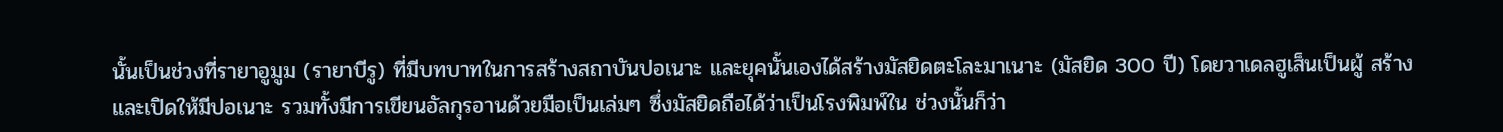นั้นเป็นช่วงที่รายาอูมูม (รายาบีรู) ที่มีบทบาทในการสร้างสถาบันปอเนาะ และยุคนั้นเองได้สร้างมัสยิดตะโละมาเนาะ (มัสยิด 300 ปี) โดยวาเดลฮูเส็นเป็นผู้ สร้างและเปิดให้มีปอเนาะ รวมทั้งมีการเขียนอัลกุรอานด้วยมือเป็นเล่มๆ ซึ่งมัสยิดถือได้ว่าเป็นโรงพิมพ์ใน ช่วงนั้นก็ว่า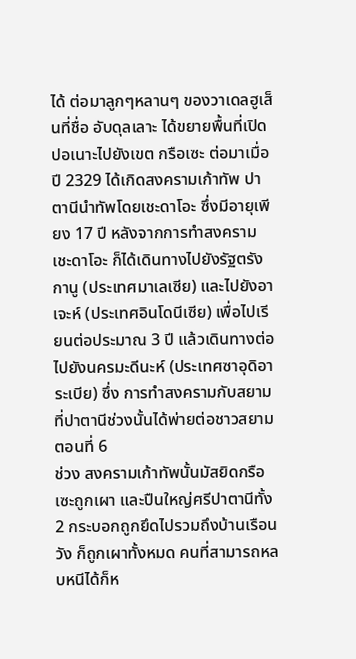ได้ ต่อมาลูกๆหลานๆ ของวาเดลฮูเส็นที่ชื่อ อับดุลเลาะ ได้ขยายพื้นที่เปิดปอเนาะไปยังเขต กรือเซะ ต่อมาเมื่อปี 2329 ได้เกิดสงครามเก้าทัพ ปาตานีนำทัพโดยเชะดาโอะ ซึ่งมีอายุเพียง 17 ปี หลังจากการทำสงคราม เชะดาโอะ ก็ได้เดินทางไปยังรัฐตรังกานู (ประเทศมาเลเซีย) และไปยังอาเจะห์ (ประเทศอินโดนีเซีย) เพื่อไปเรียนต่อประมาณ 3 ปี แล้วเดินทางต่อไปยังนครมะดีนะห์ (ประเทศซาอุดิอาระเบีย) ซึ่ง การทำสงครามกับสยามที่ปาตานีช่วงนั้นได้พ่ายต่อชาวสยาม
ตอนที่ 6
ช่วง สงครามเก้าทัพนั้นมัสยิดกรือเซะถูกเผา และปืนใหญ่ศรีปาตานีทั้ง 2 กระบอกถูกยึดไปรวมถึงบ้านเรือน วัง ก็ถูกเผาทั้งหมด คนที่สามารถหลบหนีได้ก็ห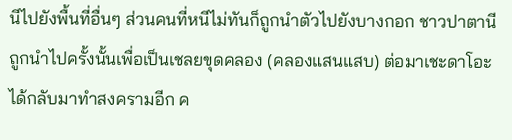นีไปยังพื้นที่อื่นๆ ส่วนคนที่หนีไม่ทันก็ถูกนำตัวไปยังบางกอก ชาวปาตานีถูกนำไปครั้งนั้นเพื่อเป็นเชลยขุดคลอง (คลองแสนแสบ) ต่อมาเชะดาโอะได้กลับมาทำสงครามอีก ค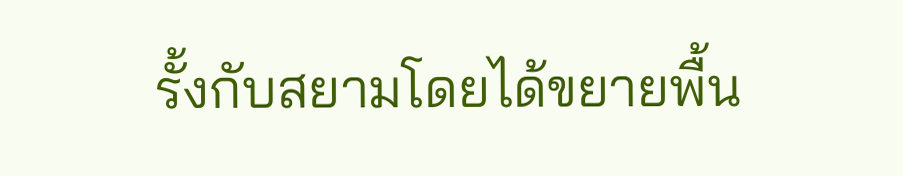รั้งกับสยามโดยได้ขยายพื้น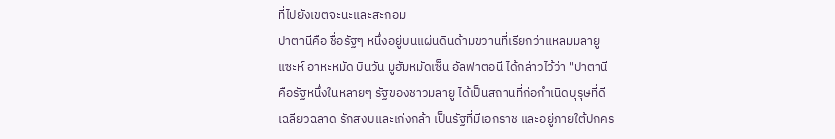ที่ไปยังเขตจะนะและสะกอม
ปาตานีคือ ชื่อรัฐๆ หนึ่งอยู่บนแผ่นดินด้ามขวานที่เรียกว่าแหลมมลายู แซะห์ อาหะหมัด บินวัน มูฮัมหมัดเซ็น อัลฟาตอนี ได้กล่าวไว้ว่า "ปาตานี คือรัฐหนึ่งในหลายๆ รัฐของชาวมลายู ได้เป็นสถานที่ก่อกำเนิดบุรุษที่ดี เฉลียวฉลาด รักสงบและเก่งกล้า เป็นรัฐที่มีเอกราช และอยู่ภายใต้ปกคร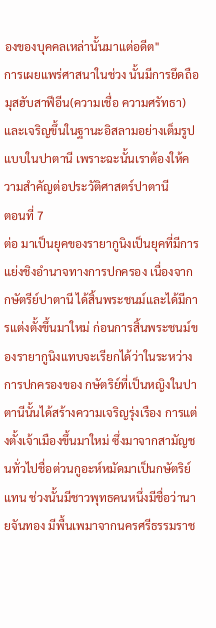องของบุคคลเหล่านั้นมาแต่อดีต"
การเผยแพร่ศาสนาในช่วง นั้นมีการยึดถือมุสฮับสาฟีอีน(ความเชื่อ ความศรัทธา) และเจริญขึ้นในฐานะอิสลามอย่างเต็มรูปแบบในปาตานี เพราะฉะนั้นเราต้องให้ความสำคัญต่อประวัติศาสตร์ปาตานี
ตอนที่ 7
ต่อ มาเป็นยุคของรายากูนิงเป็นยุคที่มีการแย่งชิงอำนาจทางการปกครอง เนื่องจากกษัตรีย์ปาตานี ได้สิ้นพระชนม์และได้มีการแต่งตั้งขึ้นมาใหม่ ก่อนการสิ้นพระชนม์ของรายากูนิงแทบจะเรียกได้ว่าในระหว่างการปกครองของ กษัตริย์ที่เป็นหญิงในปาตานีนั้นได้สร้างความเจริญรุ่งเรือง การแต่งตั้งเจ้าเมืองขึ้นมาใหม่ ซึ่งมาจากสามัญชนทั่วไปชื่อต่วนกูอะห์หมัดมาเป็นกษัตริย์แทน ช่วงนั้นมีชาวพุทธคนหนึ่งมีชื่อว่านายจันทอง มีพื้นเพมาจากนครศรีธรรมราช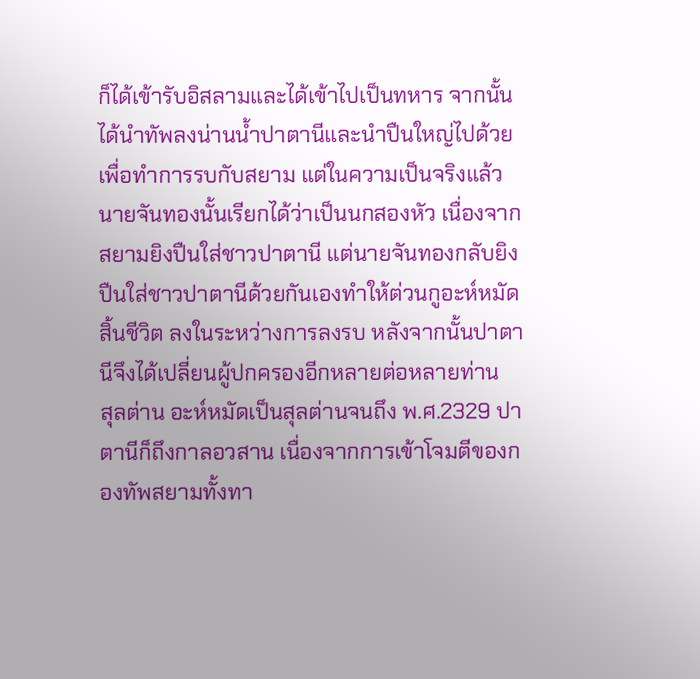ก็ได้เข้ารับอิสลามและได้เข้าไปเป็นทหาร จากนั้นได้นำทัพลงน่านน้ำปาตานีและนำปืนใหญ่ไปด้วยเพื่อทำการรบกับสยาม แต่ในความเป็นจริงแล้วนายจันทองนั้นเรียกได้ว่าเป็นนกสองหัว เนื่องจากสยามยิงปืนใส่ชาวปาตานี แต่นายจันทองกลับยิงปืนใส่ชาวปาตานีด้วยกันเองทำให้ต่วนกูอะห์หมัดสิ้นชีวิต ลงในระหว่างการลงรบ หลังจากนั้นปาตานีจึงได้เปลี่ยนผู้ปกครองอีกหลายต่อหลายท่าน
สุลต่าน อะห์หมัดเป็นสุลต่านจนถึง พ.ศ.2329 ปาตานีก็ถึงกาลอวสาน เนื่องจากการเข้าโจมตีของกองทัพสยามทั้งทา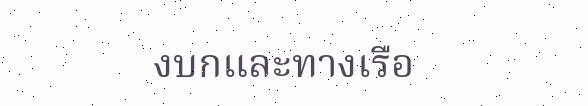งบกและทางเรือ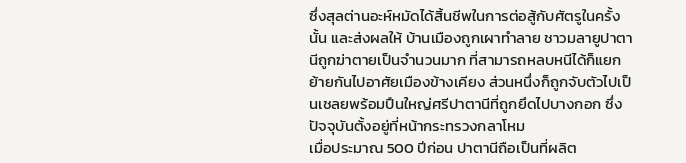ซึ่งสุลต่านอะห์หมัดได้สิ้นชีพในการต่อสู้กับศัตรูในครั้งนั้น และส่งผลให้ บ้านเมืองถูกเผาทำลาย ชาวมลายูปาตานีถูกฆ่าตายเป็นจำนวนมาก ที่สามารถหลบหนีได้ก็แยกย้ายกันไปอาศัยเมืองข้างเคียง ส่วนหนึ่งก็ถูกจับตัวไปเป็นเชลยพร้อมปืนใหญ่ศรีปาตานีที่ถูกยึดไปบางกอก ซึ่งปัจจุบันตั้งอยู่ที่หน้ากระทรวงกลาโหม
เมื่อประมาณ 500 ปีก่อน ปาตานีถือเป็นที่ผลิต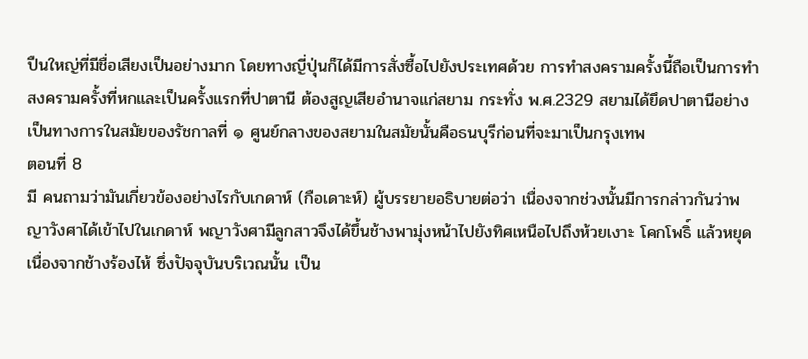ปืนใหญ่ที่มีชื่อเสียงเป็นอย่างมาก โดยทางญี่ปุ่นก็ได้มีการสั่งซื้อไปยังประเทศด้วย การทำสงครามครั้งนี้ถือเป็นการทำสงครามครั้งที่หกและเป็นครั้งแรกที่ปาตานี ต้องสูญเสียอำนาจแก่สยาม กระทั่ง พ.ศ.2329 สยามได้ยึดปาตานีอย่างเป็นทางการในสมัยของรัชกาลที่ ๑ ศูนย์กลางของสยามในสมัยนั้นคือธนบุรีก่อนที่จะมาเป็นกรุงเทพ
ตอนที่ 8
มี คนถามว่ามันเกี่ยวข้องอย่างไรกับเกดาห์ (กือเดาะห์) ผู้บรรยายอธิบายต่อว่า เนื่องจากช่วงนั้นมีการกล่าวกันว่าพญาวังศาได้เข้าไปในเกดาห์ พญาวังศามีลูกสาวจึงได้ขึ้นช้างพามุ่งหน้าไปยังทิศเหนือไปถึงห้วยเงาะ โคกโพธิ์ แล้วหยุดเนื่องจากช้างร้องไห้ ซึ่งปัจจุบันบริเวณนั้น เป็น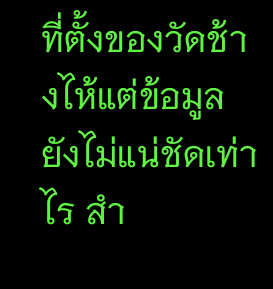ที่ตั้งของวัดช้างไห้แต่ข้อมูลยังไม่แน่ชัดเท่าไร สำ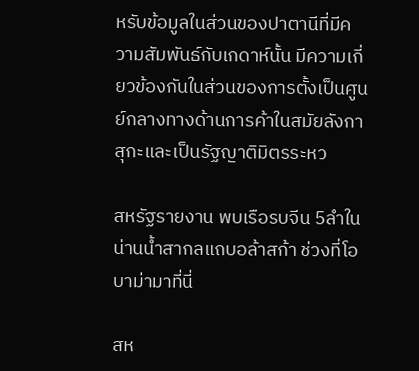หรับข้อมูลในส่วนของปาตานีที่มีความสัมพันธ์กับเกดาห์นั้น มีความเกี่ยวข้องกันในส่วนของการตั้งเป็นศูนย์กลางทางด้านการค้าในสมัยลังกา สุกะและเป็นรัฐญาติมิตรระหว

สหรัฐรายงาน พบเรือรบจีน 5ลำในน่านน้ำสากลแถบอล้าสก้า ช่วงที่โอบาม่ามาที่นี่

สห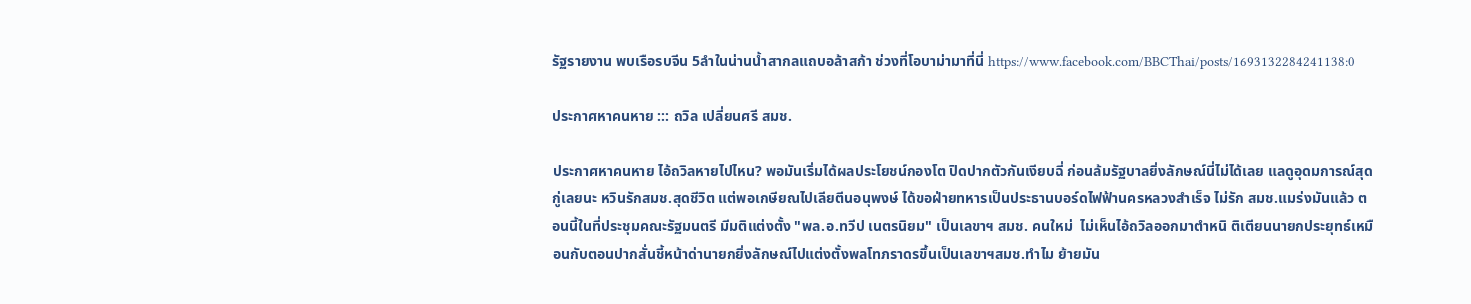รัฐรายงาน พบเรือรบจีน 5ลำในน่านน้ำสากลแถบอล้าสก้า ช่วงที่โอบาม่ามาที่นี่ https://www.facebook.com/BBCThai/posts/1693132284241138:0

ประกาศหาคนหาย ::: ถวิล เปลี่ยนศรี สมช.

ประกาศหาคนหาย ไอ้ถวิลหายไปไหน? พอมันเริ่มได้ผลประโยชน์กองโต ปิดปากตัวกันเงียบฉี่ ก่อนล้มรัฐบาลยิ่งลักษณ์นี่ไม่ได้เลย แลดูอุดมการณ์สุดกู่เลยนะ หวินรักสมช.สุดชีวิต แต่พอเกษียณไปเลียตีนอนุพงษ์ ได้ขอฝ่ายทหารเป็นประธานบอร์ดไฟฟ้านครหลวงสำเร็จ ไม่รัก สมช.แมร่งมันแล้ว ตอนนี้ในที่ประชุมคณะรัฐมนตรี มีมติแต่งตั้ง "พล.อ.ทวีป เนตรนิยม" เป็นเลขาฯ สมช. คนใหม่  ไม่เห็นไอ้ถวิลออกมาตำหนิ ติเตียนนายกประยุทธ์เหมือนกับตอนปากสั่นชี้หน้าด่านายกยิ่งลักษณ์ไปแต่งตั้งพลโทภราดรขึ้นเป็นเลขาฯสมช.ทำไม ย้ายมัน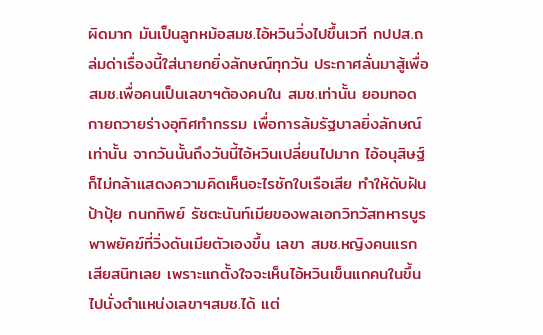ผิดมาก มันเป็นลูกหม้อสมช.ไอ้หวินวิ่งไปขึ้นเวที กปปส.ถล่มด่าเรื่องนี้ใส่นายกยิ่งลักษณ์ทุกวัน ประกาศลั่นมาสู้เพื่อ สมช.เพื่อคนเป็นเลขาฯต้องคนใน สมช.เท่านั้น ยอมทอดกายถวายร่างอุทิศทำกรรม เพื่อการล้มรัฐบาลยิ่งลักษณ์เท่านั้น จากวันนั้นถึงวันนี้ไอ้หวินเปลี่ยนไปมาก ไอ้อนุสิษฐ์ก็ไม่กล้าแสดงความคิดเห็นอะไรชักใบเรือเสีย ทำให้ดับฝันป้าปุ้ย กนกทิพย์ รัชตะนันท์เมียของพลเอกวิทวัสทหารบูรพาพยัคฆ์ที่วิ่งดันเมียตัวเองขึ้น เลขา สมช.หญิงคนแรกเสียสนิทเลย เพราะแกตั้งใจจะเห็นไอ้หวินเข็นแกคนในขึ้นไปนั่งตำแหน่งเลขาฯสมช.ได้ แต่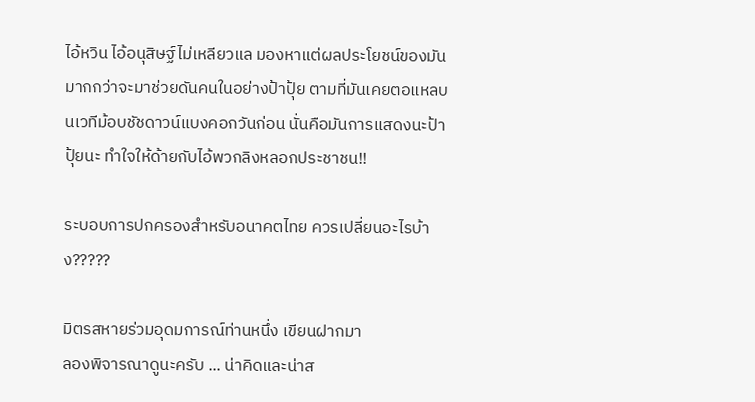ไอ้หวิน ไอ้อนุสิษฐ์ไม่เหลียวแล มองหาแต่ผลประโยชน์ของมันมากกว่าจะมาช่วยดันคนในอย่างป้าปุ้ย ตามที่มันเคยตอแหลบนเวทีม้อบชัชดาวน์แบงคอกวันก่อน นั่นคือมันการแสดงนะป้าปุ้ยนะ ทำใจให้ด้ายกับไอ้พวกลิงหลอกประชาชน!!

ระบอบการปกครองสำหรับอนาคตไทย ควรเปลี่ยนอะไรบ้าง?????

มิตรสหายร่วมอุดมการณ์ท่านหนึ่ง เขียนฝากมา
ลองพิจารณาดูนะครับ ... น่าคิดและน่าส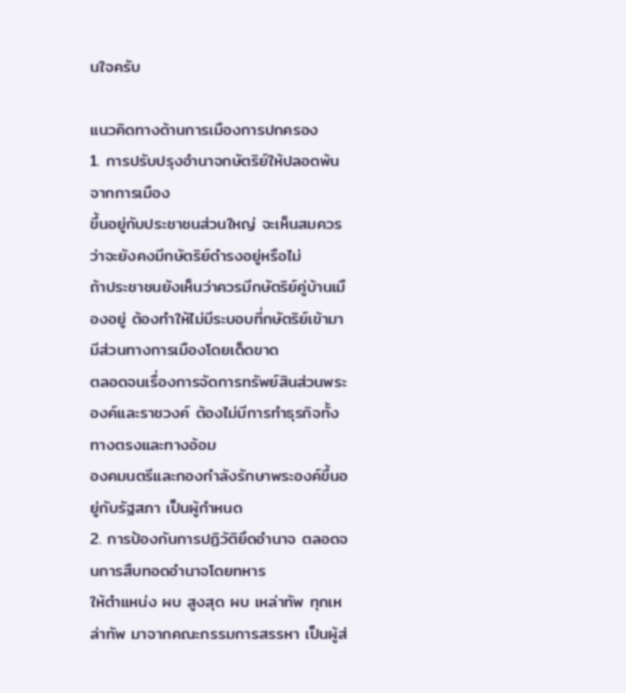นใจครับ

แนวคิดทางด้านการเมืองการปกครอง
1. การปรับปรุงอำนาจกษัตริย์ให้ปลอดพ้นจากการเมือง
ขึ้นอยู่กับประชาชนส่วนใหญ่ จะเห็นสมควร ว่าจะยังคงมีกษัตริย์ดำรงอยู่หรือไม่
ถ้าประชาชนยังเห็นว่าควรมีกษัตริย์คู่บ้านเมืองอยู่ ต้องทำให้ไม่มีระบอบที่กษัตริย์เข้ามามีส่วนทางการเมืองโดยเด็ดขาด
ตลอดจนเรื่องการจัดการทรัพย์สินส่วนพระองค์และราชวงค์ ต้องไม่มีการทำธุรกิจทั้งทางตรงและทางอ้อม
องคมนตรีและกองกำลังรักษาพระองค์ขึ้นอยู่กับรัฐสภา เป็นผู้กำหนด
2. การป้องกันการปฏิวัติยึดอำนาจ ตลอดจนการสืบทอดอำนาจโดยทหาร
ให้ตำแหน่ง ผบ สูงสุด ผบ เหล่าทัพ ทุกเหล่าทัพ มาจากคณะกรรมการสรรหา เป็นผู้ส่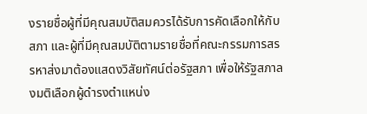งรายชื่อผู้ที่มีคุณสมบัติสมควรได้รับการคัดเลือกให้กับสภา และผู้ที่มีคุณสมบัติตามรายชื่อที่คณะกรรมการสรรหาส่งมาต้องแสดงวิสัยทัศน์ต่อรัฐสภา เพื่อให้รัฐสภาลงมติเลือกผู้ดำรงตำแหน่ง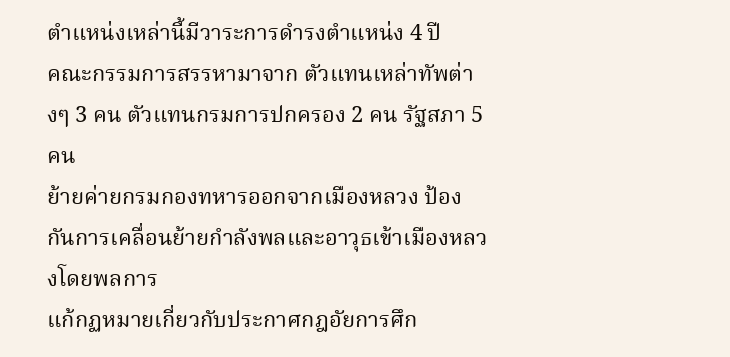ตำแหน่งเหล่านี้มีวาระการดำรงตำแหน่ง 4 ปี
คณะกรรมการสรรหามาจาก ตัวแทนเหล่าทัพต่างๆ 3 คน ตัวแทนกรมการปกครอง 2 คน รัฐสภา 5 คน
ย้ายค่ายกรมกองทหารออกจากเมืองหลวง ป้องกันการเคลื่อนย้ายกำลังพลและอาวุธเข้าเมืองหลวงโดยพลการ
แก้กฏหมายเกี่ยวกับประกาศกฎอัยการศึก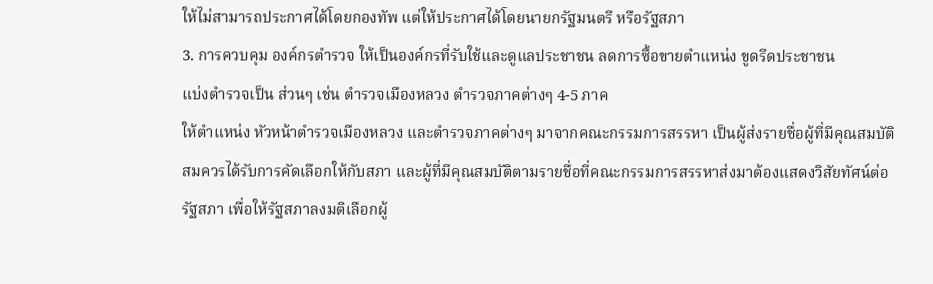ให้ไม่สามารถประกาศได้โดยกองทัพ แต่ให้ประกาศได้โดยนายกรัฐมนตรี หรือรัฐสภา
3. การควบคุม องค์กรตำรวจ ให้เป็นองค์กรที่รับใช้และดูแลประชาชน ลดการซื้อขายตำแหน่ง ขูดรีดประชาชน
แบ่งตำรวจเป็น ส่วนๆ เช่น ตำรวจเมืองหลวง ตำรวจภาคต่างๆ 4-5 ภาค
ให้ตำแหน่ง หัวหน้าตำรวจเมืองหลวง และตำรวจภาคต่างๆ มาจากคณะกรรมการสรรหา เป็นผู้ส่งรายชื่อผู้ที่มีคุณสมบัติสมควรได้รับการคัดเลือกให้กับสภา และผู้ที่มีคุณสมบัติตามรายชื่อที่คณะกรรมการสรรหาส่งมาต้องแสดงวิสัยทัศน์ต่อรัฐสภา เพื่อให้รัฐสภาลงมติเลือกผู้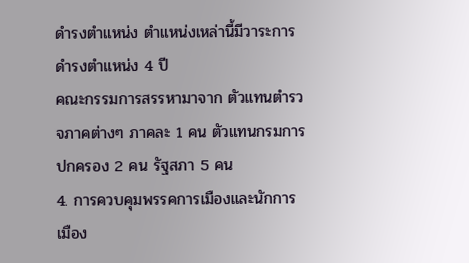ดำรงตำแหน่ง ตำแหน่งเหล่านี้มีวาระการดำรงตำแหน่ง 4 ปี
คณะกรรมการสรรหามาจาก ตัวแทนตำรวจภาคต่างๆ ภาคละ 1 คน ตัวแทนกรมการปกครอง 2 คน รัฐสภา 5 คน
4. การควบคุมพรรคการเมืองและนักการเมือง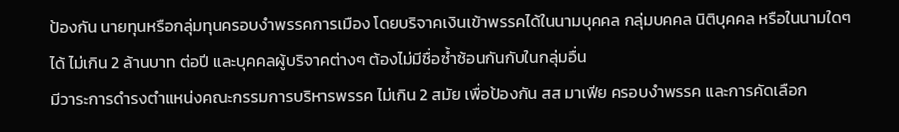ป้องกัน นายทุนหรือกลุ่มทุนครอบงำพรรคการเมือง โดยบริจาคเงินเข้าพรรคได้ในนามบุคคล กลุ่มบคคล นิติบุคคล หรือในนามใดๆ ได้ ไม่เกิน 2 ล้านบาท ต่อปี และบุคคลผู้บริจาคต่างๆ ต้องไม่มีชื่อซ้ำซ้อนกันกับในกลุ่มอื่น
มีวาระการดำรงตำแหน่งคณะกรรมการบริหารพรรค ไม่เกิน 2 สมัย เพื่อป้องกัน สส มาเฟีย ครอบงำพรรค และการคัดเลือก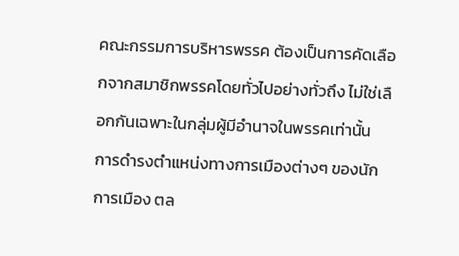คณะกรรมการบริหารพรรค ต้องเป็นการคัดเลือกจากสมาชิกพรรคโดยทั่วไปอย่างทั่วถึง ไม่ใช่เลือกกันเฉพาะในกลุ่มผู้มีอำนาจในพรรคเท่านั้น
การดำรงตำแหน่งทางการเมืองต่างๆ ของนักการเมือง ตล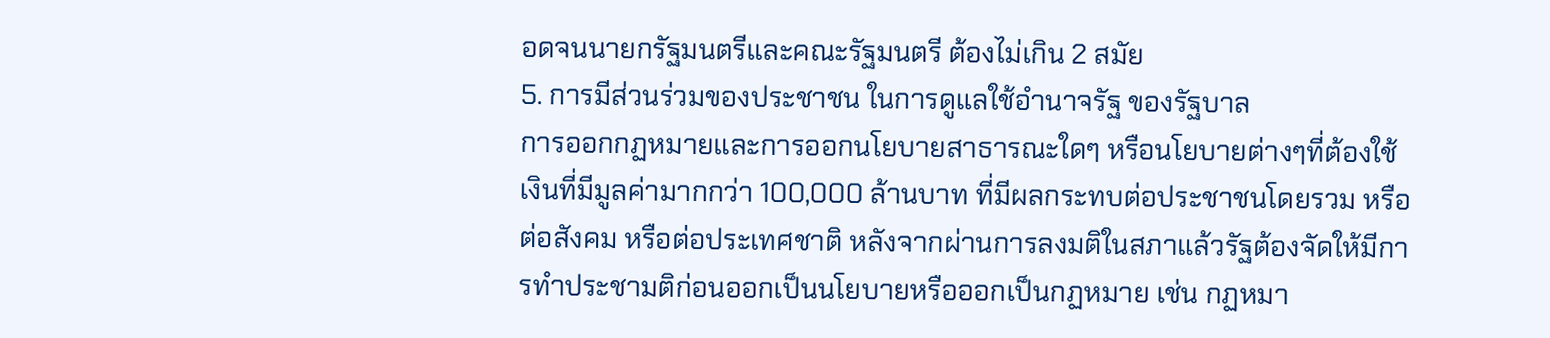อดจนนายกรัฐมนตรีและคณะรัฐมนตรี ต้องไม่เกิน 2 สมัย
5. การมีส่วนร่วมของประชาชน ในการดูแลใช้อำนาจรัฐ ของรัฐบาล
การออกกฏหมายและการออกนโยบายสาธารณะใดๆ หรือนโยบายต่างๆที่ต้องใช้เงินที่มีมูลค่ามากกว่า 100,000 ล้านบาท ที่มีผลกระทบต่อประชาชนโดยรวม หรือต่อสังคม หรือต่อประเทศชาติ หลังจากผ่านการลงมติในสภาแล้วรัฐต้องจัดให้มีการทำประชามติก่อนออกเป็นนโยบายหรือออกเป็นกฏหมาย เช่น กฏหมา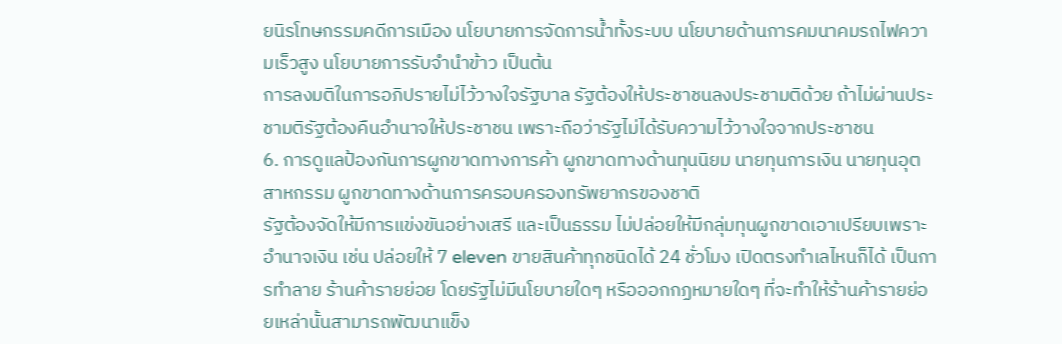ยนิรโทษกรรมคดีการเมือง นโยบายการจัดการน้ำทั้งระบบ นโยบายด้านการคมนาคมรถไฟความเร็วสูง นโยบายการรับจำนำข้าว เป็นต้น
การลงมติในการอภิปรายไม่ไว้วางใจรัฐบาล รัฐต้องให้ประชาชนลงประชามติด้วย ถ้าไม่ผ่านประชามติรัฐต้องคืนอำนาจให้ประชาชน เพราะถือว่ารัฐไม่ได้รับความไว้วางใจจากประชาชน
6. การดูแลป้องกันการผูกขาดทางการค้า ผูกขาดทางด้านทุนนิยม นายทุนการเงิน นายทุนอุตสาหกรรม ผูกขาดทางด้านการครอบครองทรัพยากรของชาติ
รัฐต้องจัดให้มีการแข่งขันอย่างเสรี และเป็นธรรม ไม่ปล่อยให้มีกลุ่มทุนผูกขาดเอาเปรียบเพราะอำนาจเงิน เช่น ปล่อยให้ 7 eleven ขายสินค้าทุกชนิดได้ 24 ชั่วโมง เปิดตรงทำเลไหนก็ได้ เป็นการทำลาย ร้านค้ารายย่อย โดยรัฐไม่มีนโยบายใดๆ หรือออกกฏหมายใดๆ ที่จะทำให้ร้านค้ารายย่อยเหล่านั้นสามารถพัฒนาแข็ง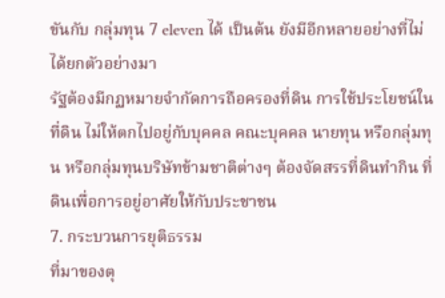ขันกับ กลุ่มทุน 7 eleven ได้ เป็นต้น ยังมีอีกหลายอย่างที่ไม่ได้ยกตัวอย่างมา
รัฐต้องมีกฏหมายจำกัดการถือครองที่ดิน การใช้ประโยชน์ในที่ดิน ไม่ให้ตกไปอยู่กับบุคคล คณะบุคคล นายทุน หรือกลุ่มทุน หรือกลุ่มทุนบริษัทข้ามชาติต่างๆ ต้องจัดสรรที่ดินทำกิน ที่ดินเพื่อการอยู่อาศัยให้กับประชาชน
7. กระบวนการยุติธรรม
ที่มาของตุ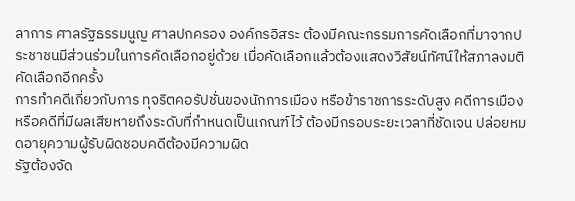ลาการ ศาลรัฐธรรมนูญ ศาลปกครอง องค์กรอิสระ ต้องมีคณะกรรมการคัดเลือกที่มาจากประชาชนมีส่วนร่วมในการคัดเลือกอยู่ด้วย เมื่อคัดเลือกแล้วต้องแสดงวิสัยน์ทัศน์ให้สภาลงมติคัดเลือกอีกครั้ง
การทำคดีเกี่ยวกับการ ทุจริตคอรัปชั่นของนักการเมือง หรือข้าราชการระดับสูง คดีการเมือง หรือคดีที่มีผลเสียหายถึงระดับที่กำหนดเป็นเกณฑ์ไว้ ต้องมีกรอบระยะเวลาที่ชัดเจน ปล่อยหมดอายุความผู้รับผิดชอบคดีต้องมีความผิด
รัฐต้องจัด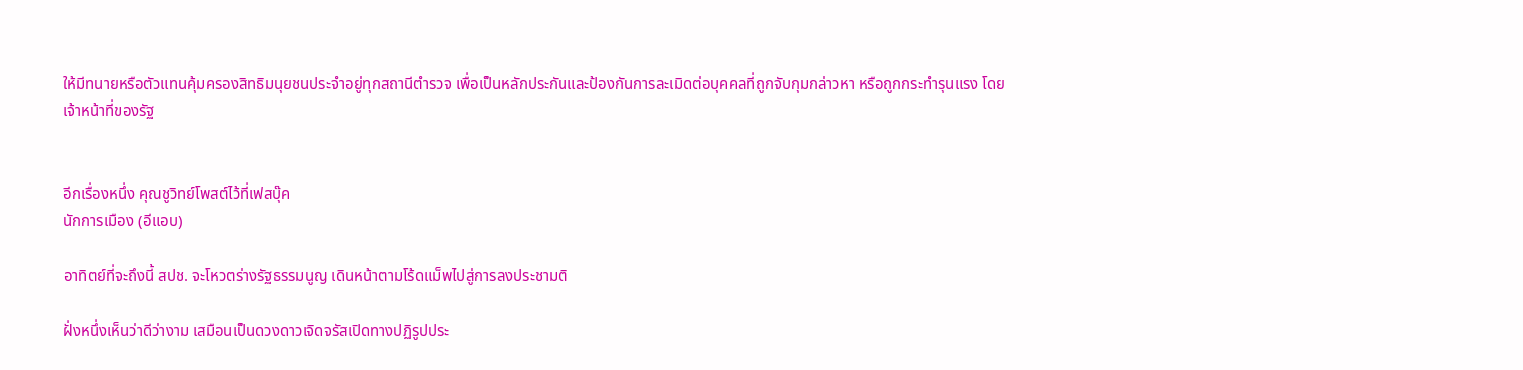ให้มีทนายหรือตัวแทนคุ้มครองสิทธิมนุยชนประจำอยู่ทุกสถานีตำรวจ เพื่อเป็นหลักประกันและป้องกันการละเมิดต่อบุคคลที่ถูกจับกุมกล่าวหา หรือถูกกระทำรุนแรง โดยเจ้าหน้าที่ของรัฐ


อีกเรื่องหนึ่ง คุณชูวิทย์โพสต์ไว้ที่เฟสบุ๊ค
นักการเมือง (อีแอบ)

อาทิตย์ที่จะถึงนี้ สปช. จะโหวตร่างรัฐธรรมนูญ เดินหน้าตามโร้ดแม็พไปสู่การลงประชามติ

ฝั่งหนึ่งเห็นว่าดีว่างาม เสมือนเป็นดวงดาวเจิดจรัสเปิดทางปฏิรูปประ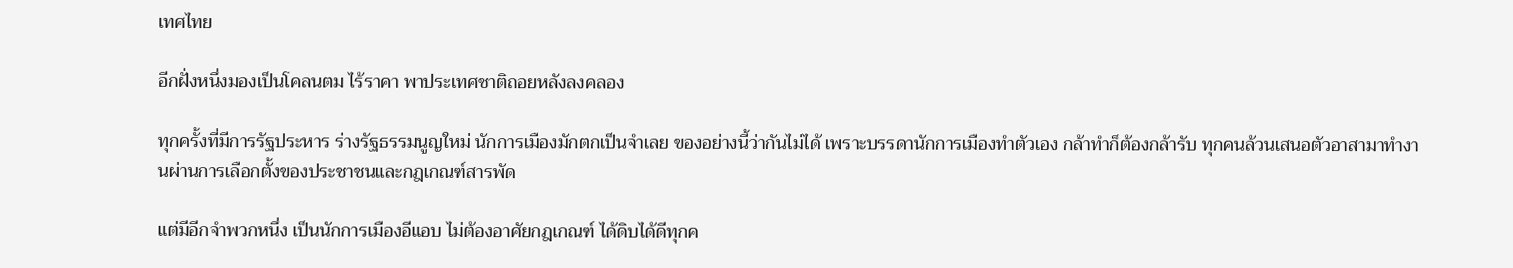เทศไทย

อีกฝั่งหนึ่งมองเป็นโคลนตม ไร้ราคา พาประเทศชาติถอยหลังลงคลอง

ทุกครั้งที่มีการรัฐประหาร ร่างรัฐธรรมนูญใหม่ นักการเมืองมักตกเป็นจำเลย ของอย่างนี้ว่ากันไม่ได้ เพราะบรรดานักการเมืองทำตัวเอง กล้าทำก็ต้องกล้ารับ ทุกคนล้วนเสนอตัวอาสามาทำงานผ่านการเลือกตั้งของประชาชนและกฎเกณฑ์สารพัด

แต่มีอีกจำพวกหนึ่ง เป็นนักการเมืองอีแอบ ไม่ต้องอาศัยกฎเกณฑ์ ได้ดิบได้ดีทุกค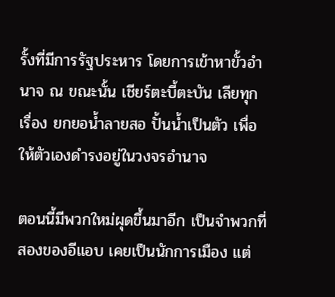รั้งที่มีการรัฐประหาร โดยการเข้าหาขั้วอำนาจ ณ ขณะนั้น เชียร์ตะบี้ตะบัน เลียทุกเรื่อง ยกยอน้ำลายสอ ปั้นน้ำเป็นตัว เพื่อให้ตัวเองดำรงอยู่ในวงจรอำนาจ

ตอนนี้มีพวกใหม่ผุดขึ้นมาอีก เป็นจำพวกที่สองของอีแอบ เคยเป็นนักการเมือง แต่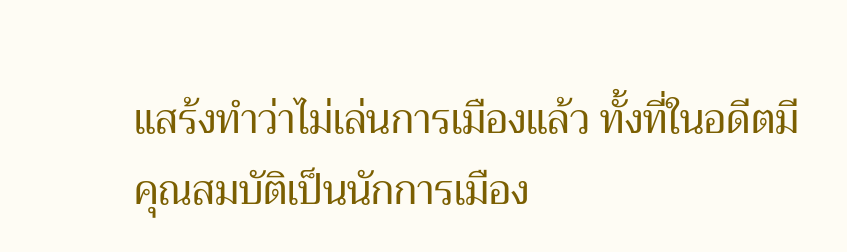แสร้งทำว่าไม่เล่นการเมืองแล้ว ทั้งที่ในอดีตมีคุณสมบัติเป็นนักการเมือง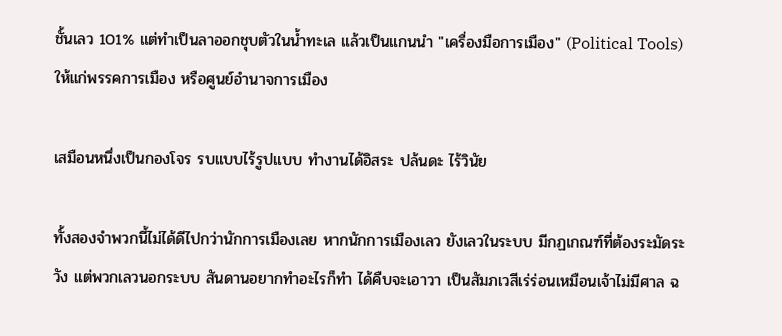ชั้นเลว 101% แต่ทำเป็นลาออกชุบตัวในน้ำทะเล แล้วเป็นแกนนำ "เครื่องมือการเมือง" (Political Tools) ให้แก่พรรคการเมือง หรือศูนย์อำนาจการเมือง

เสมือนหนึ่งเป็นกองโจร รบแบบไร้รูปแบบ ทำงานได้อิสระ ปล้นดะ ไร้วินัย

ทั้งสองจำพวกนี้ไม่ได้ดีไปกว่านักการเมืองเลย หากนักการเมืองเลว ยังเลวในระบบ มีกฏเกณฑ์ที่ต้องระมัดระวัง แต่พวกเลวนอกระบบ สันดานอยากทำอะไรก็ทำ ได้คืบจะเอาวา เป็นสัมภเวสีเร่ร่อนเหมือนเจ้าไม่มีศาล ฉ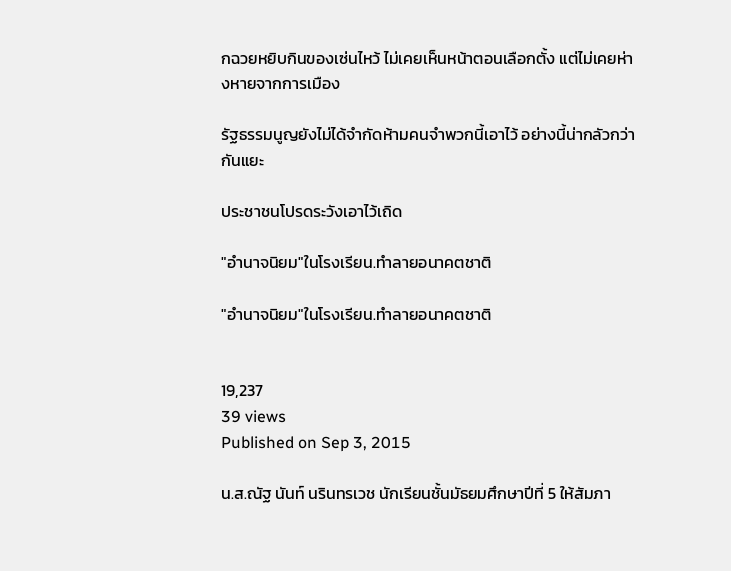กฉวยหยิบกินของเซ่นไหว้ ไม่เคยเห็นหน้าตอนเลือกตั้ง แต่ไม่เคยห่างหายจากการเมือง

รัฐธรรมนูญยังไม่ได้จำกัดห้ามคนจำพวกนี้เอาไว้ อย่างนี้น่ากลัวกว่ากันแยะ

ประชาชนโปรดระวังเอาไว้เถิด

"อำนาจนิยม"ในโรงเรียน.ทำลายอนาคตชาติ

"อำนาจนิยม"ในโรงเรียน.ทำลายอนาคตชาติ


19,237
39 views
Published on Sep 3, 2015

น.ส.ณัฐ นันท์ นรินทรเวช นักเรียนชั้นมัธยมศึกษาปีที่ 5 ให้สัมภา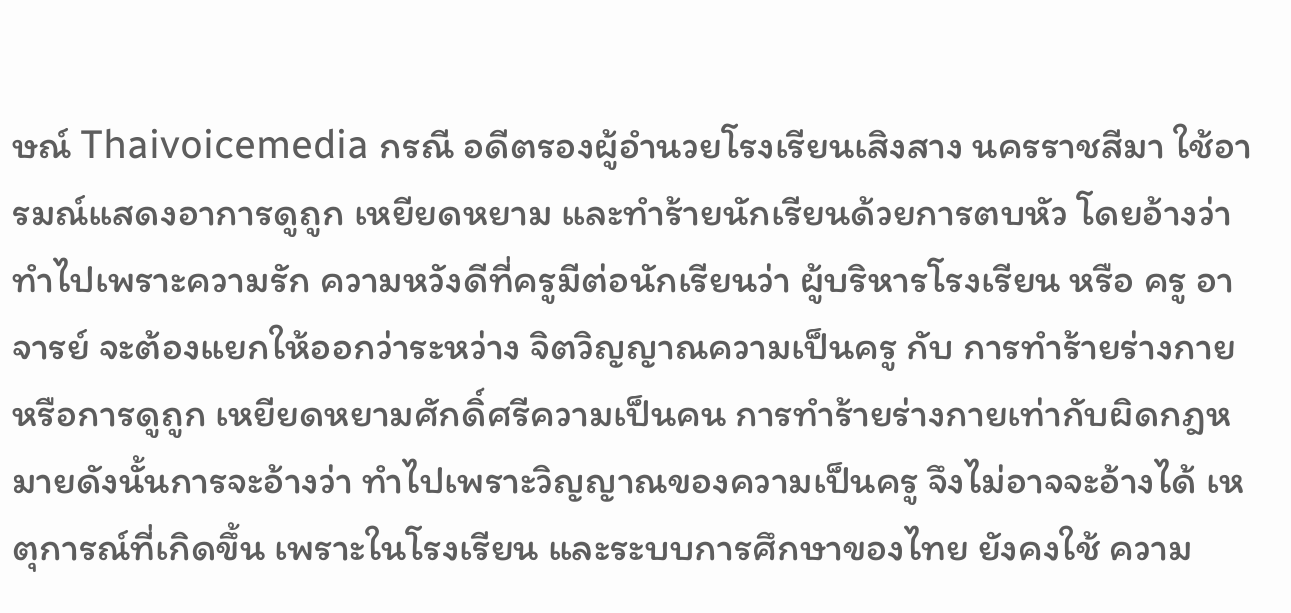ษณ์ Thaivoicemedia กรณี อดีตรองผู้อำนวยโรงเรียนเสิงสาง นครราชสีมา ใช้อารมณ์แสดงอาการดูถูก เหยียดหยาม และทำร้ายนักเรียนด้วยการตบหัว โดยอ้างว่าทำไปเพราะความรัก ความหวังดีที่ครูมีต่อนักเรียนว่า ผู้บริหารโรงเรียน หรือ ครู อาจารย์ จะต้องแยกให้ออกว่าระหว่าง จิตวิญญาณความเป็นครู กับ การทำร้ายร่างกาย หรือการดูถูก เหยียดหยามศักดิ์ศรีความเป็นคน การทำร้ายร่างกายเท่ากับผิดกฎหมายดังนั้นการจะอ้างว่า ทำไปเพราะวิญญาณของความเป็นครู จึงไม่อาจจะอ้างได้ เหตุการณ์ที่เกิดขึ้น เพราะในโรงเรียน และระบบการศึกษาของไทย ยังคงใช้ ความ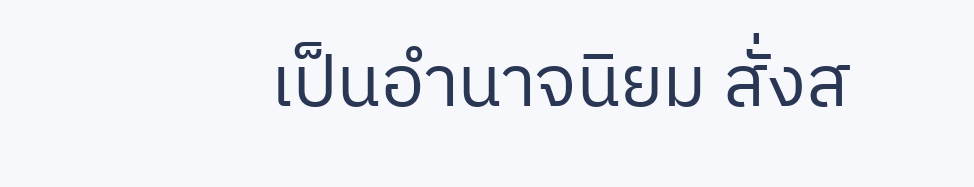เป็นอำนาจนิยม สั่งส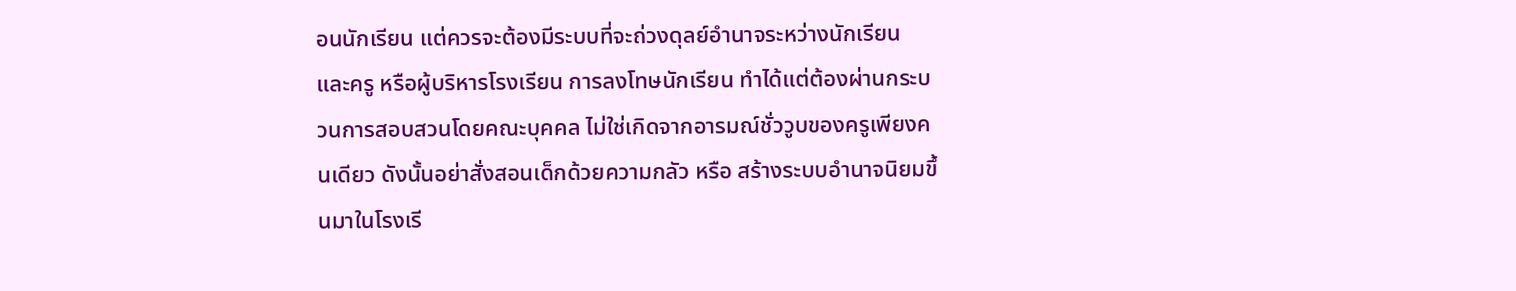อนนักเรียน แต่ควรจะต้องมีระบบที่จะถ่วงดุลย์อำนาจระหว่างนักเรียน และครู หรือผู้บริหารโรงเรียน การลงโทษนักเรียน ทำได้แต่ต้องผ่านกระบวนการสอบสวนโดยคณะบุคคล ไม่ใช่เกิดจากอารมณ์ชั่ววูบของครูเพียงคนเดียว ดังนั้นอย่าสั่งสอนเด็กด้วยความกลัว หรือ สร้างระบบอำนาจนิยมขึ้นมาในโรงเรี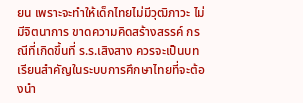ยน เพราะจะทำให้เด็กไทยไม่มีวุฒิภาวะ ไม่มีจิตนาการ ขาดความคิดสร้างสรรค์ กรณีที่เกิดขึ้นที่ ร.ร.เสิงสาง ควรจะเป็นบทเรียนสำคัญในระบบการศึกษาไทยที่จะต้องนำ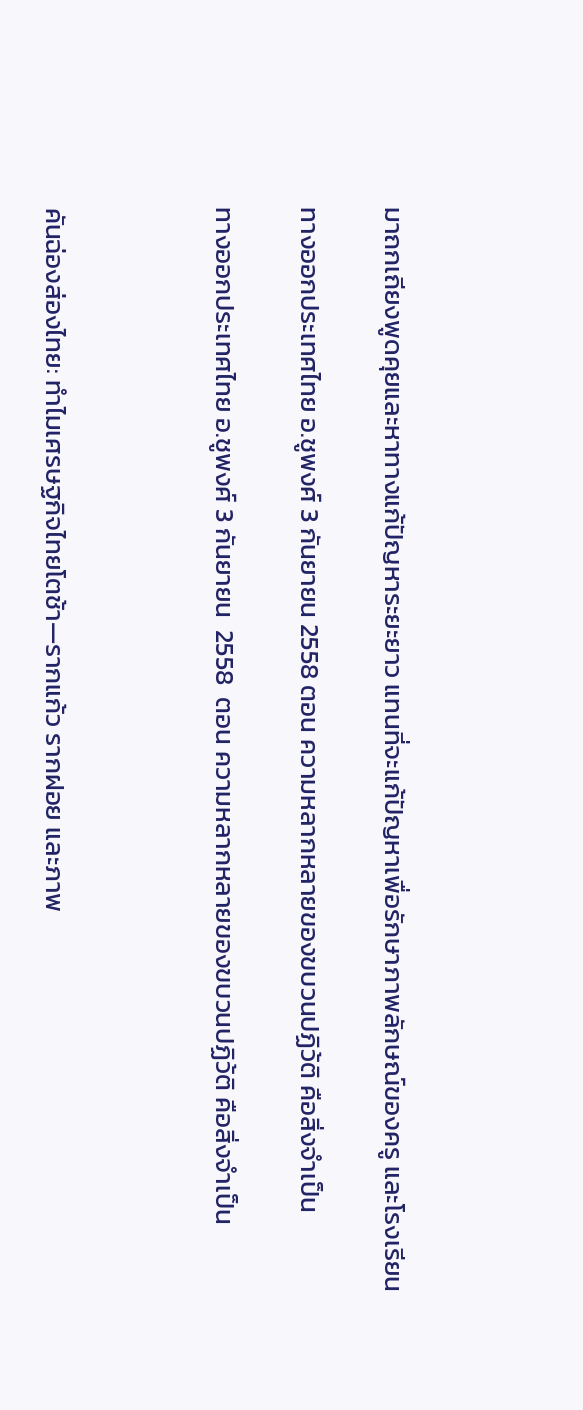มาถกเถียงพูดคุยและหาทางแก้ปัญหาระยะยาว แทนที่จะแก้ปัญหาเพื่อรักษาภาพลักษณ์ของครู และโรงเรียน

ทางออกประเทศไทย อ.ชูพงศ์ 3 กันยายน 2558 ตอน ความหลากหลายของขบวนปฏิว้ติ คือสิ่งจำเป็น

ทางออกประเทศไทย อ.ชูพงศ์ 3 กันยายน  2558  ตอน ความหลากหลายของขบวนปฏิว้ติ คือสิ่งจำเป็น



คันฉ่องส่องไทย: ทำไมเศรษฐกิจไทยโตช้า—รากแก้ว รากฝอย และภาพ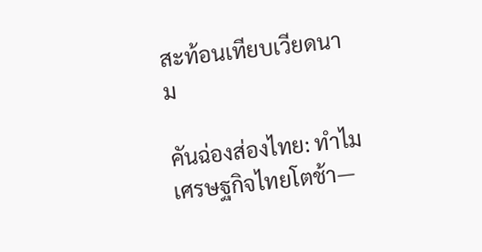สะท้อนเทียบเวียดนาม

คันฉ่องส่องไทย: ทำไมเศรษฐกิจไทยโตช้า—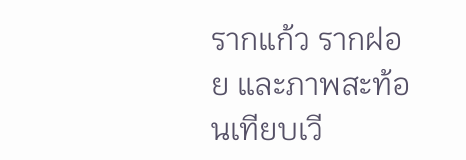รากแก้ว รากฝอย และภาพสะท้อนเทียบเวี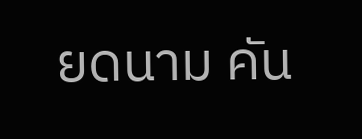ยดนาม คัน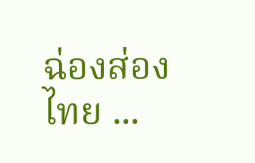ฉ่องส่องไทย ...